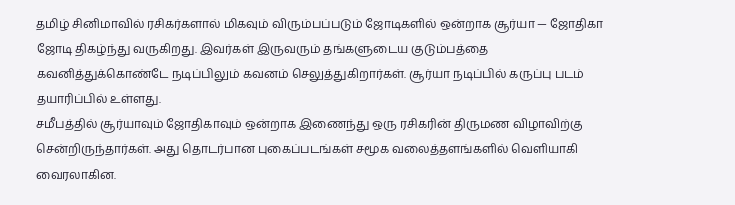தமிழ் சினிமாவில் ரசிகர்களால் மிகவும் விரும்பப்படும் ஜோடிகளில் ஒன்றாக சூர்யா — ஜோதிகா ஜோடி திகழ்ந்து வருகிறது. இவர்கள் இருவரும் தங்களுடைய குடும்பத்தை கவனித்துக்கொண்டே நடிப்பிலும் கவனம் செலுத்துகிறார்கள். சூர்யா நடிப்பில் கருப்பு படம் தயாரிப்பில் உள்ளது.
சமீபத்தில் சூர்யாவும் ஜோதிகாவும் ஒன்றாக இணைந்து ஒரு ரசிகரின் திருமண விழாவிற்கு சென்றிருந்தார்கள். அது தொடர்பான புகைப்படங்கள் சமூக வலைத்தளங்களில் வெளியாகி வைரலாகின.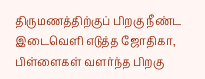திருமணத்திற்குப் பிறகு நீண்ட இடைவெளி எடுத்த ஜோதிகா, பிள்ளைகள் வளர்ந்த பிறகு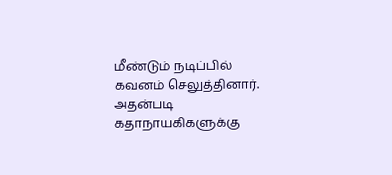மீண்டும் நடிப்பில் கவனம் செலுத்தினார். அதன்படி கதாநாயகிகளுக்கு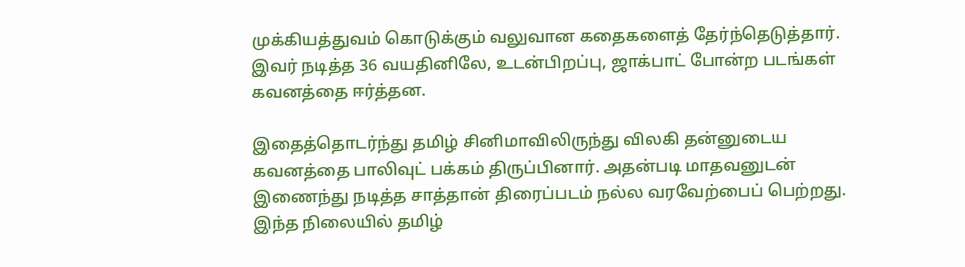முக்கியத்துவம் கொடுக்கும் வலுவான கதைகளைத் தேர்ந்தெடுத்தார். இவர் நடித்த 36 வயதினிலே, உடன்பிறப்பு, ஜாக்பாட் போன்ற படங்கள் கவனத்தை ஈர்த்தன.

இதைத்தொடர்ந்து தமிழ் சினிமாவிலிருந்து விலகி தன்னுடைய கவனத்தை பாலிவுட் பக்கம் திருப்பினார். அதன்படி மாதவனுடன் இணைந்து நடித்த சாத்தான் திரைப்படம் நல்ல வரவேற்பைப் பெற்றது.
இந்த நிலையில் தமிழ்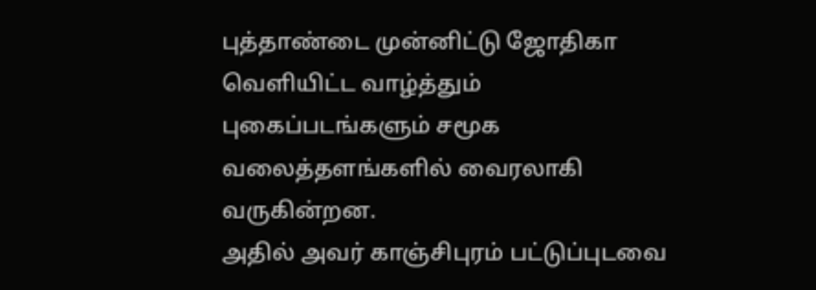புத்தாண்டை முன்னிட்டு ஜோதிகா வெளியிட்ட வாழ்த்தும் புகைப்படங்களும் சமூக வலைத்தளங்களில் வைரலாகி வருகின்றன.
அதில் அவர் காஞ்சிபுரம் பட்டுப்புடவை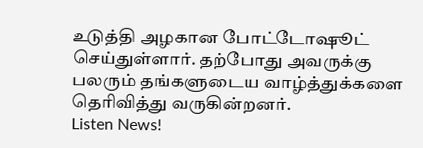உடுத்தி அழகான போட்டோஷூட் செய்துள்ளார். தற்போது அவருக்கு பலரும் தங்களுடைய வாழ்த்துக்களை தெரிவித்து வருகின்றனர்.
Listen News!